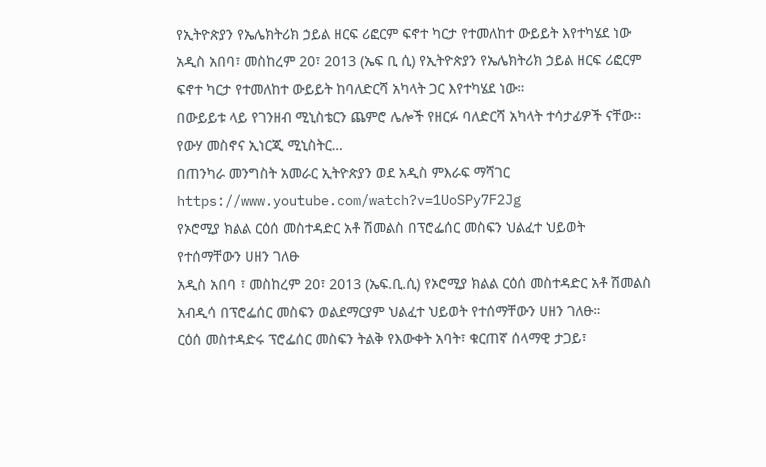የኢትዮጵያን የኤሌክትሪክ ኃይል ዘርፍ ሪፎርም ፍኖተ ካርታ የተመለከተ ውይይት እየተካሄደ ነው
አዲስ አበባ፣ መስከረም 20፣ 2013 (ኤፍ ቢ ሲ) የኢትዮጵያን የኤሌክትሪክ ኃይል ዘርፍ ሪፎርም ፍኖተ ካርታ የተመለከተ ውይይት ከባለድርሻ አካላት ጋር እየተካሄደ ነው።
በውይይቱ ላይ የገንዘብ ሚኒስቴርን ጨምሮ ሌሎች የዘርፉ ባለድርሻ አካላት ተሳታፊዎች ናቸው፡፡
የውሃ መስኖና ኢነርጂ ሚኒስትር…
በጠንካራ መንግስት አመራር ኢትዮጵያን ወደ አዲስ ምእራፍ ማሻገር
https://www.youtube.com/watch?v=1UoSPy7F2Jg
የኦሮሚያ ክልል ርዕሰ መስተዳድር አቶ ሽመልስ በፕሮፌሰር መስፍን ህልፈተ ህይወት የተሰማቸውን ሀዘን ገለፁ
አዲስ አበባ ፣ መስከረም 20፣ 2013 (ኤፍ.ቢ.ሲ) የኦሮሚያ ክልል ርዕሰ መስተዳድር አቶ ሽመልስ አብዲሳ በፕሮፌሰር መስፍን ወልደማርያም ህልፈተ ህይወት የተሰማቸውን ሀዘን ገለፁ።
ርዕሰ መስተዳድሩ ፕሮፌሰር መስፍን ትልቅ የእውቀት አባት፣ ቁርጠኛ ሰላማዊ ታጋይ፣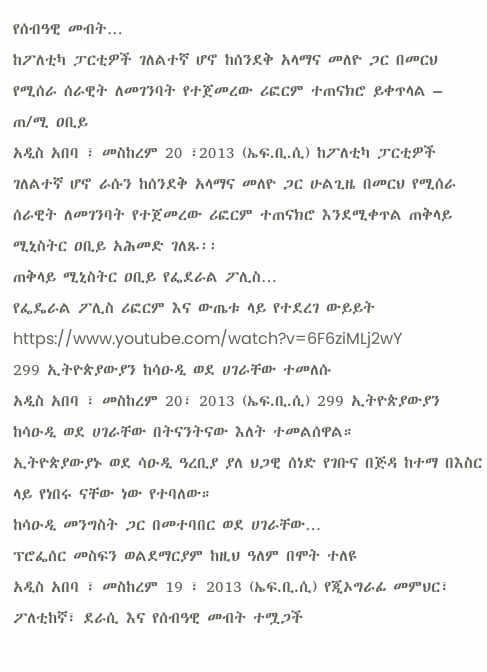የሰብዓዊ መብት…
ከፖለቲካ ፓርቲዎች ገለልተኛ ሆኖ ከሰንደቅ አላማና መለዮ ጋር በመርህ የሚሰራ ሰራዊት ለመገንባት የተጀመረው ሪፎርም ተጠናክሮ ይቀጥላል – ጠ/ሚ ዐቢይ
አዲስ አበባ ፣ መስከረም 20 ፣2013 (ኤፍ.ቢ.ሲ) ከፖለቲካ ፓርቲዎች ገለልተኛ ሆኖ ራሱን ከሰንደቅ አላማና መለዮ ጋር ሁልጊዜ በመርህ የሚሰራ ሰራዊት ለመገንባት የተጀመረው ሪፎርም ተጠናክሮ እንደሚቀጥል ጠቅላይ ሚኒስትር ዐቢይ አሕመድ ገለጹ፡፡
ጠቅላይ ሚኒስትር ዐቢይ የፌደራል ፖሊስ…
የፌዴራል ፖሊስ ሪፎርም እና ውጤቱ ላይ የተደረገ ውይይት
https://www.youtube.com/watch?v=6F6ziMLj2wY
299 ኢትዮጵያውያን ከሳዑዲ ወደ ሀገራቸው ተመለሱ
አዲስ አበባ ፣ መስከረም 20፣ 2013 (ኤፍ.ቢ.ሲ) 299 ኢትዮጵያውያን ከሳዑዲ ወደ ሀገራቸው በትናንትናው እለት ተመልሰዋል።
ኢትዮጵያውያኑ ወደ ሳዑዲ ዓረቢያ ያለ ህጋዊ ሰነድ የገቡና በጅዳ ከተማ በእስር ላይ የነበሩ ናቸው ነው የተባለው።
ከሳዑዲ መንግስት ጋር በመተባበር ወደ ሀገራቸው…
ፕሮፌሰር መስፍን ወልደማርያም ከዚህ ዓለም በሞት ተለዩ
አዲስ አበባ ፣ መስከረም 19 ፣ 2013 (ኤፍ.ቢ.ሲ) የጂኦግራፊ መምህር፣ ፖለቲከኛ፣ ደራሲ እና የሰብዓዊ መብት ተሟጋች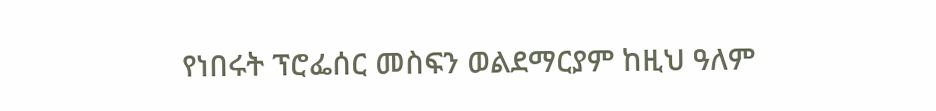የነበሩት ፕሮፌሰር መስፍን ወልደማርያም ከዚህ ዓለም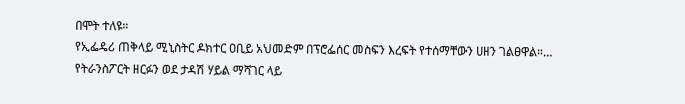በሞት ተለዩ።
የኢፌዴሪ ጠቅላይ ሚኒስትር ዶክተር ዐቢይ አህመድም በፕሮፌሰር መስፍን እረፍት የተሰማቸውን ሀዘን ገልፀዋል።…
የትራንስፖርት ዘርፉን ወደ ታዳሽ ሃይል ማሻገር ላይ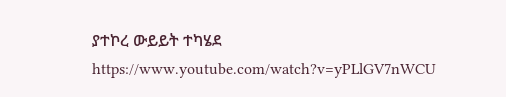ያተኮረ ውይይት ተካሄደ
https://www.youtube.com/watch?v=yPLlGV7nWCU